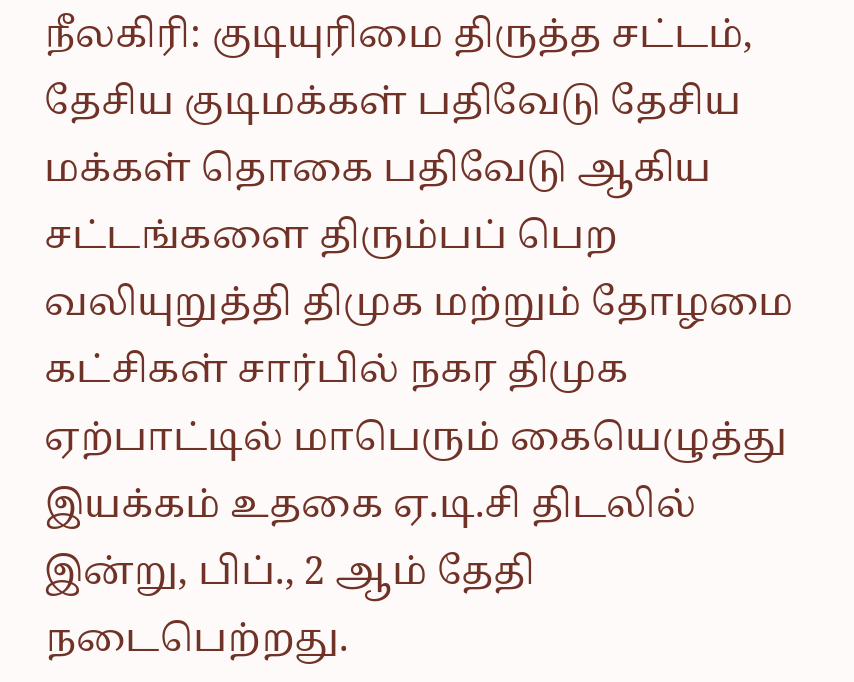நீலகிரி: குடியுரிமை திருத்த சட்டம், தேசிய குடிமக்கள் பதிவேடு தேசிய மக்கள் தொகை பதிவேடு ஆகிய சட்டங்களை திரும்பப் பெற வலியுறுத்தி திமுக மற்றும் தோழமை கட்சிகள் சார்பில் நகர திமுக ஏற்பாட்டில் மாபெரும் கையெழுத்து இயக்கம் உதகை ஏ.டி.சி திடலில் இன்று, பிப்., 2 ஆம் தேதி நடைபெற்றது.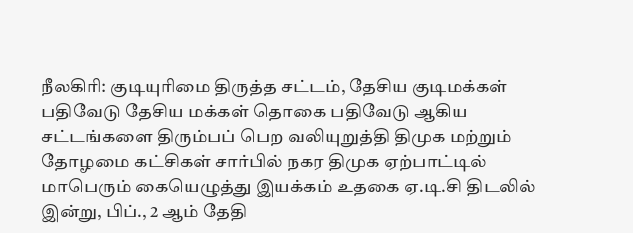நீலகிரி: குடியுரிமை திருத்த சட்டம், தேசிய குடிமக்கள் பதிவேடு தேசிய மக்கள் தொகை பதிவேடு ஆகிய சட்டங்களை திரும்பப் பெற வலியுறுத்தி திமுக மற்றும் தோழமை கட்சிகள் சார்பில் நகர திமுக ஏற்பாட்டில் மாபெரும் கையெழுத்து இயக்கம் உதகை ஏ.டி.சி திடலில் இன்று, பிப்., 2 ஆம் தேதி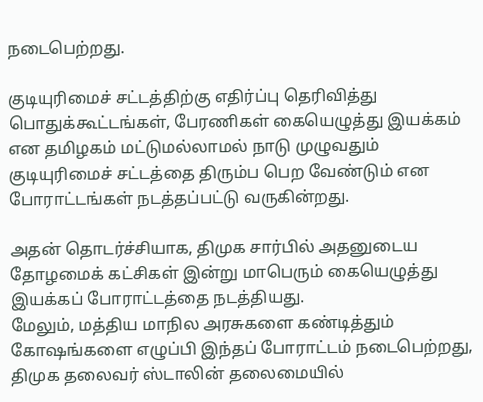நடைபெற்றது.

குடியுரிமைச் சட்டத்திற்கு எதிர்ப்பு தெரிவித்து பொதுக்கூட்டங்கள், பேரணிகள் கையெழுத்து இயக்கம் என தமிழகம் மட்டுமல்லாமல் நாடு முழுவதும் குடியுரிமைச் சட்டத்தை திரும்ப பெற வேண்டும் என போராட்டங்கள் நடத்தப்பட்டு வருகின்றது.

அதன் தொடர்ச்சியாக, திமுக சார்பில் அதனுடைய தோழமைக் கட்சிகள் இன்று மாபெரும் கையெழுத்து இயக்கப் போராட்டத்தை நடத்தியது.
மேலும், மத்திய மாநில அரசுகளை கண்டித்தும் கோஷங்களை எழுப்பி இந்தப் போராட்டம் நடைபெற்றது, திமுக தலைவர் ஸ்டாலின் தலைமையில்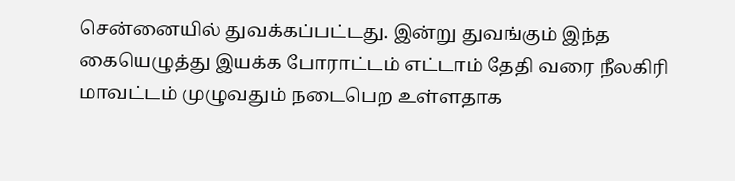சென்னையில் துவக்கப்பட்டது. இன்று துவங்கும் இந்த கையெழுத்து இயக்க போராட்டம் எட்டாம் தேதி வரை நீலகிரி மாவட்டம் முழுவதும் நடைபெற உள்ளதாக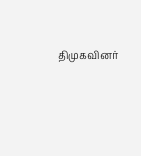திமுகவினர்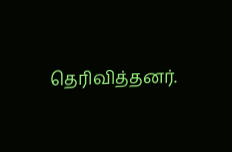தெரிவித்தனர்.